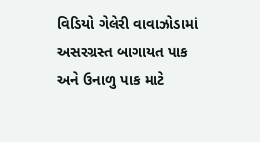વિડિયો ગેલેરી વાવાઝોડામાં અસરગ્રસ્ત બાગાયત પાક અને ઉનાળુ પાક માટે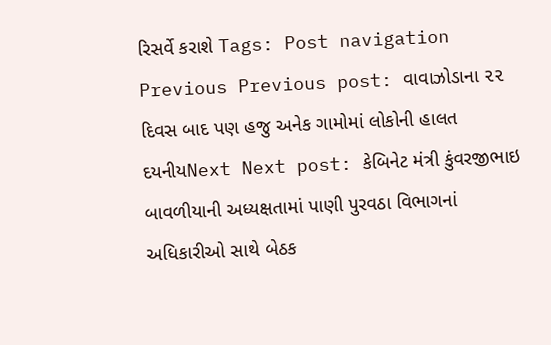રિસર્વે કરાશે Tags: Post navigation Previous Previous post: વાવાઝોડાના ૨૨ દિવસ બાદ પણ હજુ અનેક ગામોમાં લોકોની હાલત દયનીયNext Next post: કેબિનેટ મંત્રી કુંવરજીભાઇ બાવળીયાની અધ્યક્ષતામાં પાણી પુરવઠા વિભાગનાં અધિકારીઓ સાથે બેઠક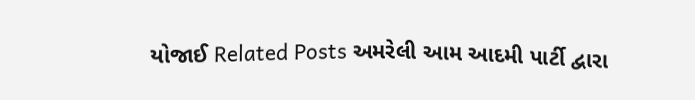યોજાઈ Related Posts અમરેલી આમ આદમી પાર્ટી દ્વારા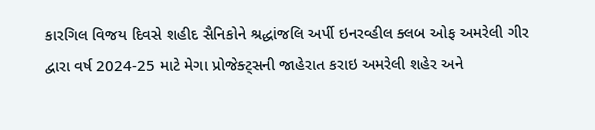કારગિલ વિજય દિવસે શહીદ સૈનિકોને શ્રદ્ધાંજલિ અર્પી ઇનરવ્હીલ ક્લબ ઓફ અમરેલી ગીર દ્વારા વર્ષ 2024-25 માટે મેગા પ્રોજેક્ટ્સની જાહેરાત કરાઇ અમરેલી શહેર અને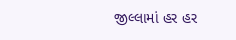જીલ્લામાં હર હર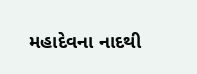મહાદેવના નાદથી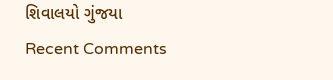શિવાલયો ગુંજયા
Recent Comments